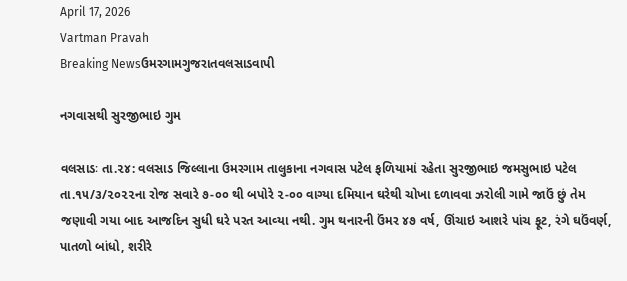April 17, 2026
Vartman Pravah
Breaking Newsઉમરગામગુજરાતવલસાડવાપી

નગવાસથી સુરજીભાઇ ગુમ

વલસાડઃ તા.૨૪: વલસાડ જિલ્લાના ઉમરગામ તાલુકાના નગવાસ પટેલ ફળિયામાં રહેતા સુરજીભાઇ જમસુભાઇ પટેલ તા.૧૫/૩/૨૦૨૨ના રોજ સવારે ૭-૦૦ થી બપોરે ૨-૦૦ વાગ્‍યા દમિયાન ઘરેથી ચોખા દળાવવા ઝરોલી ગામે જાઉં છું તેમ જણાવી ગયા બાદ આજદિન સુધી ઘરે પરત આવ્‍યા નથી. ગુમ થનારની ઉંમર ૪૭ વર્ષ, ઊંચાઇ આશરે પાંચ ફૂટ, રંગે ઘઉંવર્ણ, પાતળો બાંધો, શરીરે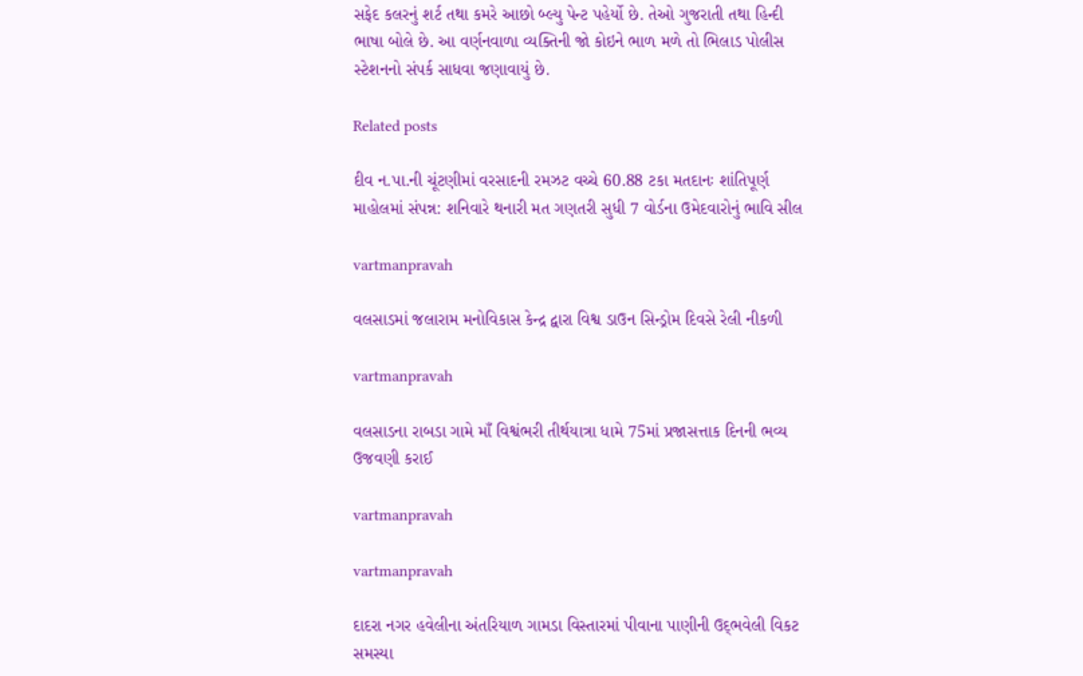સફેદ કલરનું શર્ટ તથા કમરે આછો બ્‍લ્‍યુ પેન્‍ટ પહેર્યો છે. તેઓ ગુજરાતી તથા હિન્‍દી ભાષા બોલે છે. આ વર્ણનવાળા વ્‍યક્‍તિની જો કોઇને ભાળ મળે તો ભિલાડ પોલીસ સ્‍ટેશનનો સંપર્ક સાધવા જણાવાયું છે.

Related posts

દીવ ન.પા.ની ચૂંટણીમાં વરસાદની રમઝટ વચ્‍ચે 60.88 ટકા મતદાનઃ શાંતિપૂર્ણ માહોલમાં સંપન્ન: શનિવારે થનારી મત ગણતરી સુધી 7 વોર્ડના ઉમેદવારોનું ભાવિ સીલ

vartmanpravah

વલસાડમાં જલારામ મનોવિકાસ કેન્દ્ર દ્વારા વિશ્વ ડાઉન સિન્ડ્રોમ દિવસે રેલી નીકળી

vartmanpravah

વલસાડના રાબડા ગામે માઁ વિશ્વંભરી તીર્થયાત્રા ધામે 75માં પ્રજાસત્તાક દિનની ભવ્‍ય ઉજવણી કરાઈ

vartmanpravah

vartmanpravah

દાદરા નગર હવેલીના અંતરિયાળ ગામડા વિસ્‍તારમાં પીવાના પાણીની ઉદ્‌ભવેલી વિકટ સમસ્‍યા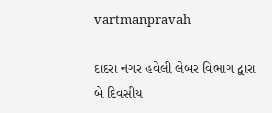vartmanpravah

દાદરા નગર હવેલી લેબર વિભાગ દ્વારા બે દિવસીય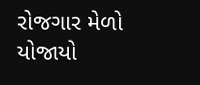રોજગાર મેળો યોજાયો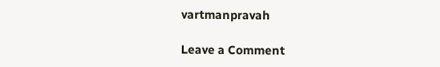vartmanpravah

Leave a Comment